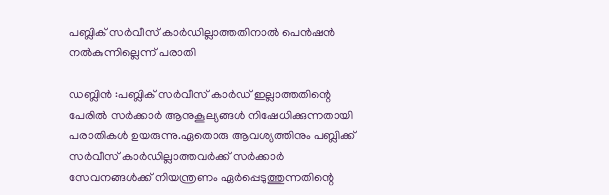പബ്ലിക് സര്‍വീസ് കാര്‍ഡില്ലാത്തതിനാല്‍ പെന്‍ഷന്‍ നല്‍കുന്നില്ലെന്ന് പരാതി

ഡബ്ലിന്‍ :പബ്ലിക് സര്‍വീസ് കാര്‍ഡ് ഇല്ലാത്തതിന്റെ പേരില്‍ സര്‍ക്കാര്‍ ആനുകൂല്യങ്ങള്‍ നിഷേധിക്കുന്നതായി പരാതികള്‍ ഉയരുന്നു.ഏതൊരു ആവശ്യത്തിനും പബ്ലിക്ക് സര്‍വീസ് കാര്‍ഡില്ലാത്തവര്‍ക്ക് സര്‍ക്കാര്‍ സേവനങ്ങള്‍ക്ക് നിയന്ത്രണം ഏര്‍പ്പെടുത്തുന്നതിന്റെ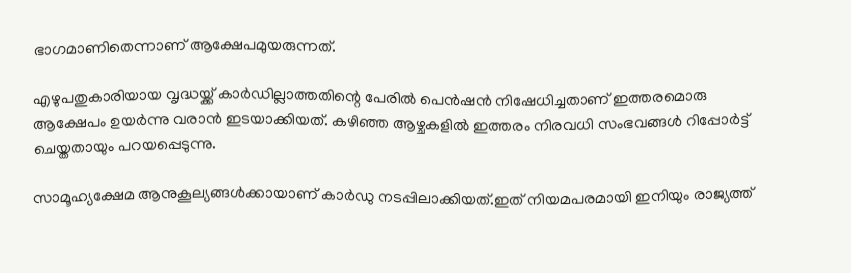ഭാഗമാണിതെന്നാണ് ആക്ഷേപമുയരുന്നത്.

എഴുപതുകാരിയായ വൃദ്ധയ്ക്ക് കാര്‍ഡില്ലാത്തതിന്റെ പേരില്‍ പെന്‍ഷന്‍ നിഷേധിച്ചതാണ് ഇത്തരമൊരു ആക്ഷേപം ഉയര്‍ന്നു വരാന്‍ ഇടയാക്കിയത്. കഴിഞ്ഞ ആഴ്ചകളില്‍ ഇത്തരം നിരവധി സംഭവങ്ങള്‍ റിപ്പോര്‍ട്ട് ചെയ്തതായും പറയപ്പെടുന്നു.

സാമൂഹ്യക്ഷേമ ആനുകൂല്യങ്ങള്‍ക്കായാണ് കാര്‍ഡു നടപ്പിലാക്കിയത്.ഇത് നിയമപരമായി ഇനിയും രാജ്യത്ത്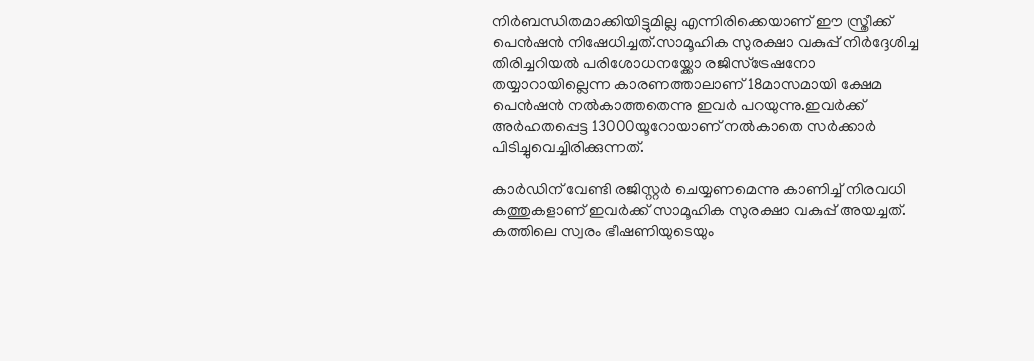നിര്‍ബന്ധിതമാക്കിയിട്ടുമില്ല എന്നിരിക്കെയാണ് ഈ സ്ത്രീക്ക് പെന്‍ഷന്‍ നിഷേധിച്ചത്.സാമൂഹിക സുരക്ഷാ വകുപ്പ് നിര്‍ദ്ദേശിച്ച തിരിച്ചറിയല്‍ പരിശോധനയ്ക്കോ രജിസ്ട്രേഷനോ തയ്യാറായില്ലെന്ന കാരണത്താലാണ് 18മാസമായി ക്ഷേമ പെന്‍ഷന്‍ നല്‍കാത്തതെന്നു ഇവര്‍ പറയുന്നു.ഇവര്‍ക്ക് അര്‍ഹതപ്പെട്ട 13000യൂറോയാണ് നല്‍കാതെ സര്‍ക്കാര്‍ പിടിച്ചുവെച്ചിരിക്കുന്നത്.

കാര്‍ഡിന് വേണ്ടി രജിസ്റ്റര്‍ ചെയ്യണമെന്നു കാണിച്ച് നിരവധി കത്തുകളാണ് ഇവര്‍ക്ക് സാമൂഹിക സുരക്ഷാ വകുപ്പ് അയച്ചത്. കത്തിലെ സ്വരം ഭീഷണിയുടെയും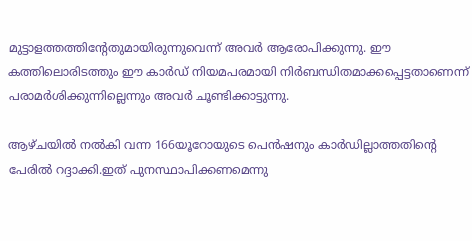മുട്ടാളത്തത്തിന്റേതുമായിരുന്നുവെന്ന് അവര്‍ ആരോപിക്കുന്നു. ഈ കത്തിലൊരിടത്തും ഈ കാര്‍ഡ് നിയമപരമായി നിര്‍ബന്ധിതമാക്കപ്പെട്ടതാണെന്ന് പരാമര്‍ശിക്കുന്നില്ലെന്നും അവര്‍ ചൂണ്ടിക്കാട്ടുന്നു.

ആഴ്ചയില്‍ നല്‍കി വന്ന 166യൂറോയുടെ പെന്‍ഷനും കാര്‍ഡില്ലാത്തതിന്റെ പേരില്‍ റദ്ദാക്കി.ഇത് പുനസ്ഥാപിക്കണമെന്നു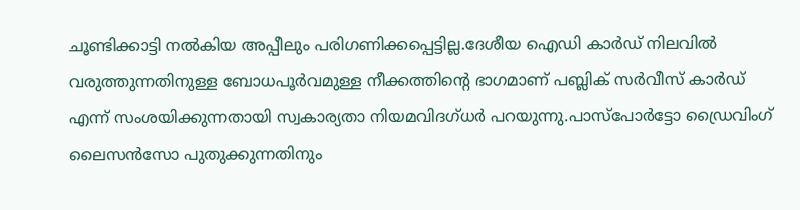ചൂണ്ടിക്കാട്ടി നല്‍കിയ അപ്പീലും പരിഗണിക്കപ്പെട്ടില്ല.ദേശീയ ഐഡി കാര്‍ഡ് നിലവില്‍ വരുത്തുന്നതിനുള്ള ബോധപൂര്‍വമുള്ള നീക്കത്തിന്റെ ഭാഗമാണ് പബ്ലിക് സര്‍വീസ് കാര്‍ഡ് എന്ന് സംശയിക്കുന്നതായി സ്വകാര്യതാ നിയമവിദഗ്ധര്‍ പറയുന്നു.പാസ്‌പോര്‍ട്ടോ ഡ്രൈവിംഗ് ലൈസന്‍സോ പുതുക്കുന്നതിനും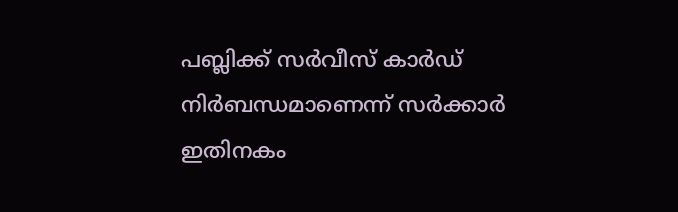പബ്ലിക്ക് സര്‍വീസ് കാര്‍ഡ് നിര്‍ബന്ധമാണെന്ന് സര്‍ക്കാര്‍ ഇതിനകം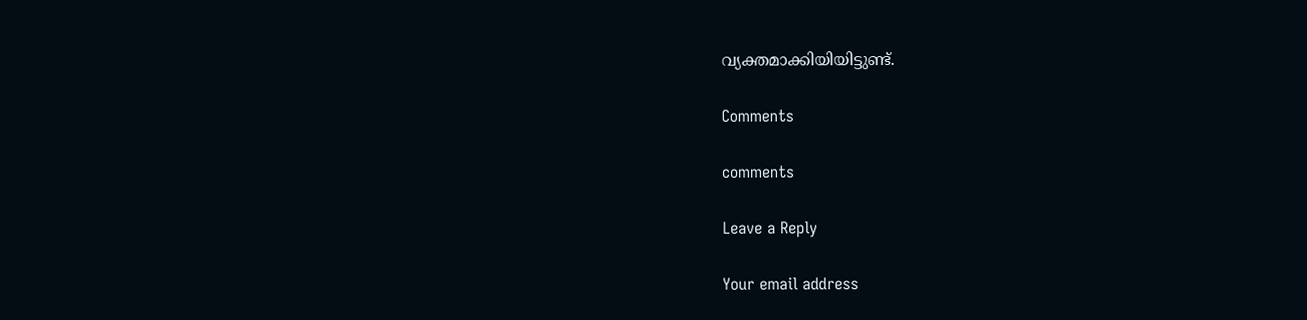വ്യക്തമാക്കിയിയിട്ടുണ്ട്.

Comments

comments

Leave a Reply

Your email address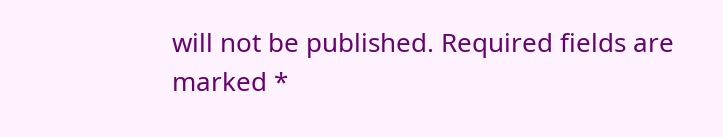will not be published. Required fields are marked *